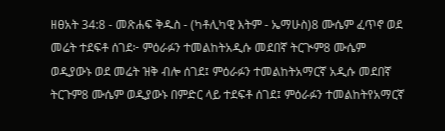ዘፀአት 34:8 - መጽሐፍ ቅዱስ - (ካቶሊካዊ እትም - ኤማሁስ)8 ሙሴም ፈጥኖ ወደ መሬት ተደፍቶ ሰገደ፦ ምዕራፉን ተመልከትአዲሱ መደበኛ ትርጒም8 ሙሴም ወዲያውኑ ወደ መሬት ዝቅ ብሎ ሰገደ፤ ምዕራፉን ተመልከትአማርኛ አዲሱ መደበኛ ትርጉም8 ሙሴም ወዲያውኑ በምድር ላይ ተደፍቶ ሰገደ፤ ምዕራፉን ተመልከትየአማርኛ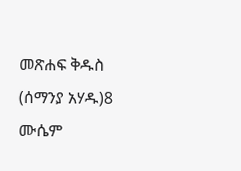መጽሐፍ ቅዱስ (ሰማንያ አሃዱ)8 ሙሴም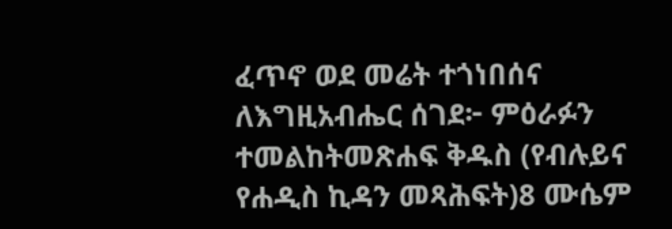ፈጥኖ ወደ መሬት ተጎነበሰና ለእግዚአብሔር ሰገደ፦ ምዕራፉን ተመልከትመጽሐፍ ቅዱስ (የብሉይና የሐዲስ ኪዳን መጻሕፍት)8 ሙሴም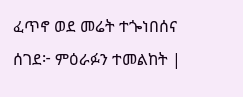ፈጥኖ ወደ መሬት ተጐነበሰና ሰገደ፦ ምዕራፉን ተመልከት |